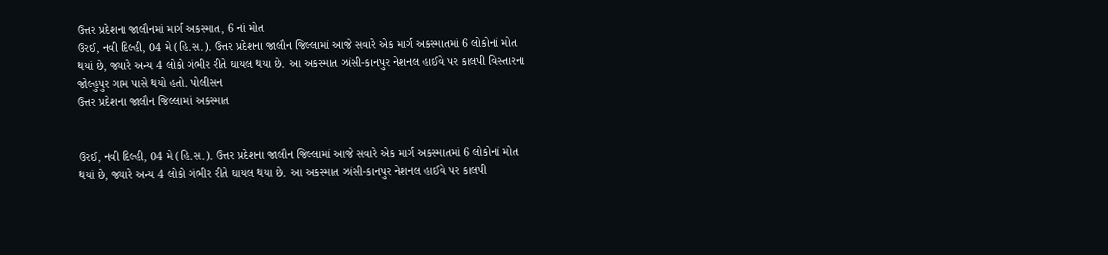ઉત્તર પ્રદેશના જાલૌનમાં માર્ગ અકસ્માત, 6 નાં મોત
ઉરઈ, નવી દિલ્હી, 04 મે (હિ.સ.). ઉત્તર પ્રદેશના જાલૌન જિલ્લામાં આજે સવારે એક માર્ગ અકસ્માતમાં 6 લોકોનાં મોત થયાં છે, જ્યારે અન્ય 4 લોકો ગંભીર રીતે ઘાયલ થયા છે. આ અકસ્માત ઝાંસી-કાનપુર નેશનલ હાઈવે પર કાલપી વિસ્તારના જોલ્હુપુર ગામ પાસે થયો હતો. પોલીસન
ઉત્તર પ્રદેશના જાલૌન જિલ્લામાં અકસ્માત


ઉરઈ, નવી દિલ્હી, 04 મે (હિ.સ.). ઉત્તર પ્રદેશના જાલૌન જિલ્લામાં આજે સવારે એક માર્ગ અકસ્માતમાં 6 લોકોનાં મોત થયાં છે, જ્યારે અન્ય 4 લોકો ગંભીર રીતે ઘાયલ થયા છે. આ અકસ્માત ઝાંસી-કાનપુર નેશનલ હાઈવે પર કાલપી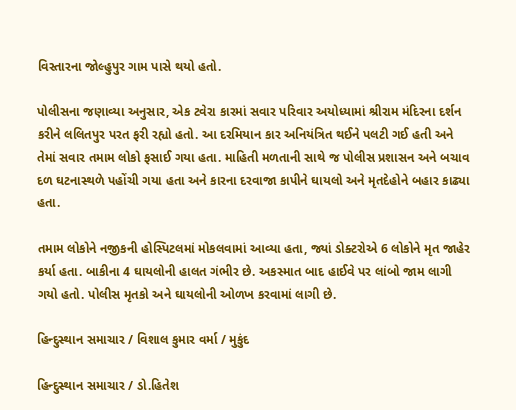વિસ્તારના જોલ્હુપુર ગામ પાસે થયો હતો.

પોલીસના જણાવ્યા અનુસાર, એક ટવેરા કારમાં સવાર પરિવાર અયોધ્યામાં શ્રીરામ મંદિરના દર્શન કરીને લલિતપુર પરત ફરી રહ્યો હતો. આ દરમિયાન કાર અનિયંત્રિત થઈને પલટી ગઈ હતી અને તેમાં સવાર તમામ લોકો ફસાઈ ગયા હતા. માહિતી મળતાની સાથે જ પોલીસ પ્રશાસન અને બચાવ દળ ઘટનાસ્થળે પહોંચી ગયા હતા અને કારના દરવાજા કાપીને ઘાયલો અને મૃતદેહોને બહાર કાઢ્યા હતા.

તમામ લોકોને નજીકની હોસ્પિટલમાં મોકલવામાં આવ્યા હતા, જ્યાં ડોક્ટરોએ 6 લોકોને મૃત જાહેર કર્યા હતા. બાકીના 4 ઘાયલોની હાલત ગંભીર છે. અકસ્માત બાદ હાઈવે પર લાંબો જામ લાગી ગયો હતો. પોલીસ મૃતકો અને ઘાયલોની ઓળખ કરવામાં લાગી છે.

હિન્દુસ્થાન સમાચાર / વિશાલ કુમાર વર્મા / મુકુંદ

હિન્દુસ્થાન સમાચાર / ડો.હિતેશ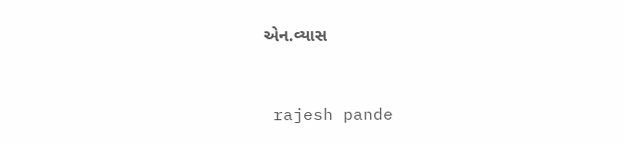એન.વ્યાસ


 rajesh pande